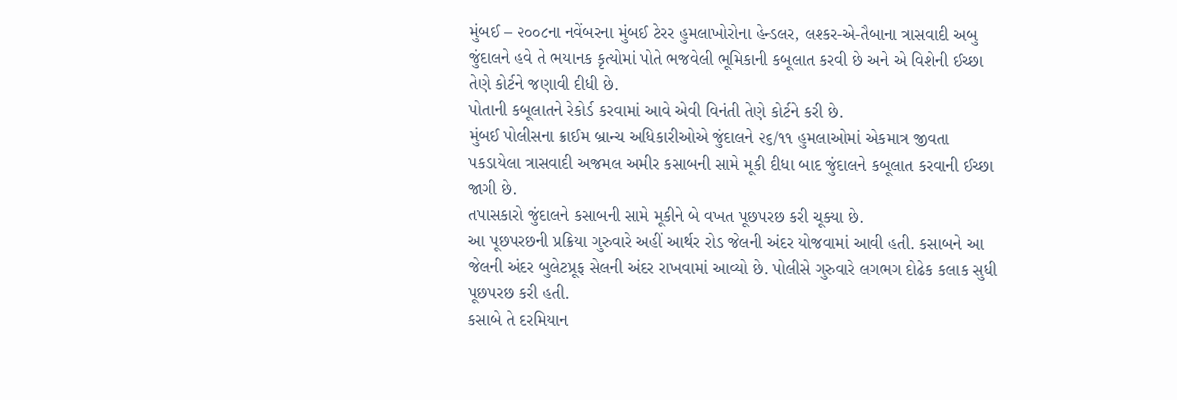મુંબઈ – ૨૦૦૮ના નવેંબરના મુંબઈ ટેરર હુમલાખોરોના હેન્ડલર, લશ્કર-એ-તૈબાના ત્રાસવાદી અબુ જુંદાલને હવે તે ભયાનક કૃત્યોમાં પોતે ભજવેલી ભૂમિકાની કબૂલાત કરવી છે અને એ વિશેની ઈચ્છા તેણે કોર્ટને જણાવી દીધી છે.
પોતાની કબૂલાતને રેકોર્ડ કરવામાં આવે એવી વિનંતી તેણે કોર્ટને કરી છે.
મુંબઈ પોલીસના ક્રાઈમ બ્રાન્ચ અધિકારીઓએ જુંદાલને ૨૬/૧૧ હુમલાઓમાં એકમાત્ર જીવતા પકડાયેલા ત્રાસવાદી અજમલ અમીર કસાબની સામે મૂકી દીધા બાદ જુંદાલને કબૂલાત કરવાની ઈચ્છા જાગી છે.
તપાસકારો જુંદાલને કસાબની સામે મૂકીને બે વખત પૂછપરછ કરી ચૂક્યા છે.
આ પૂછપરછની પ્રક્રિયા ગુરુવારે અહીં આર્થર રોડ જેલની અંદર યોજવામાં આવી હતી. કસાબને આ જેલની અંદર બુલેટપ્રૂફ સેલની અંદર રાખવામાં આવ્યો છે. પોલીસે ગુરુવારે લગભગ દોઢેક કલાક સુધી પૂછપરછ કરી હતી.
કસાબે તે દરમિયાન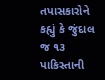તપાસકારોને કહ્યું કે જુંદાલ જ ૧૩ પાકિસ્તાની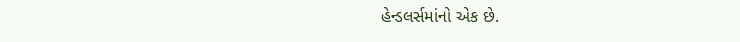હેન્ડલર્સમાંનો એક છે.